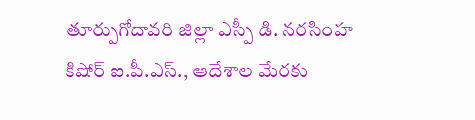తూర్పుగోదావరి జిల్లా ఎస్పీ డి. నరసింహ కిషోర్ ఐ.పీ.ఎస్., ఆదేశాల మేరకు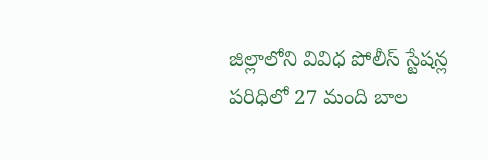జిల్లాలోని వివిధ పోలీస్ స్టేషన్ల పరిధిలో 27 మంది బాల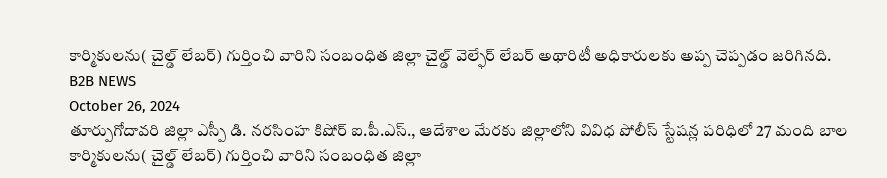కార్మికులను( చైల్డ్ లేబర్) గుర్తించి వారిని సంబంధిత జిల్లా చైల్డ్ వెల్ఫేర్ లేబర్ అథారిటీ అధికారులకు అప్ప చెప్పడం జరిగినది.
B2B NEWS
October 26, 2024
తూర్పుగోదావరి జిల్లా ఎస్పీ డి. నరసింహ కిషోర్ ఐ.పీ.ఎస్., ఆదేశాల మేరకు జిల్లాలోని వివిధ పోలీస్ స్టేషన్ల పరిధిలో 27 మంది బాల కార్మికులను( చైల్డ్ లేబర్) గుర్తించి వారిని సంబంధిత జిల్లా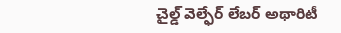చైల్డ్ వెల్ఫేర్ లేబర్ అథారిటీ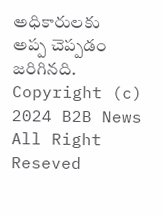అధికారులకు అప్ప చెప్పడం జరిగినది.
Copyright (c) 2024 B2B News All Right Reseved